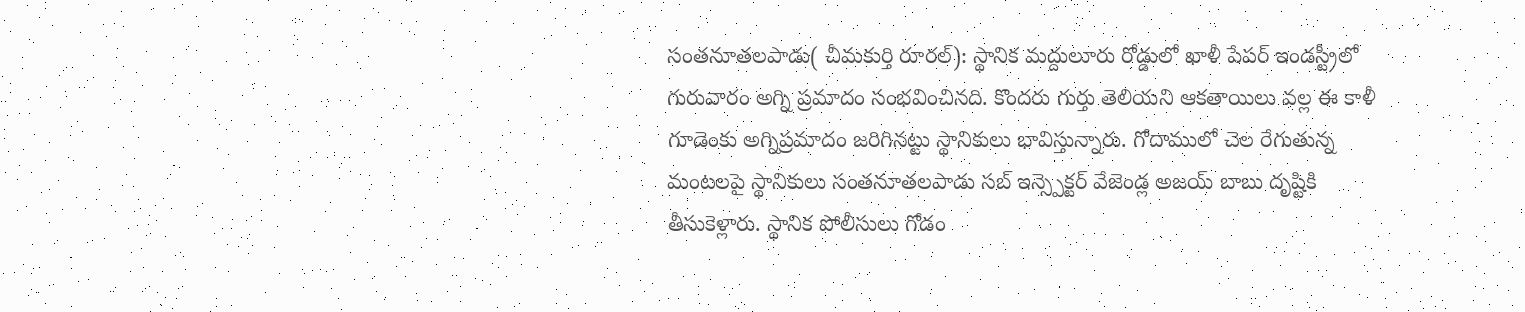సంతనూతలపాడు( చీమకుర్తి రూరల్): స్థానిక మద్దులూరు రోడ్డులో ఖాళీ పేపర్ ఇండస్ట్రీలో గురువారం అగ్ని ప్రమాదం సంభవించినది. కొందరు గుర్తు తెలియని ఆకతాయిలు వల్ల ఈ కాళీ గూడెంకు అగ్నిప్రమాదం జరిగినట్టు స్థానికులు భావిస్తున్నారు. గోదాములో చెల రేగుతున్న మంటలపై స్థానికులు సంతనూతలపాడు సబ్ ఇన్స్పెక్టర్ వేజెండ్ల అజయ్ బాబు దృష్టికి తీసుకెళ్లారు. స్థానిక పోలీసులు గోడం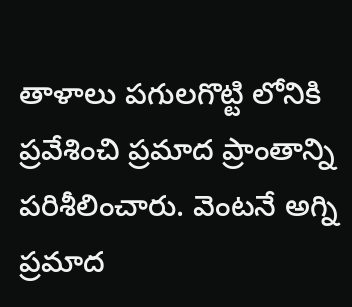తాళాలు పగులగొట్టి లోనికి ప్రవేశించి ప్రమాద ప్రాంతాన్ని పరిశీలించారు. వెంటనే అగ్ని ప్రమాద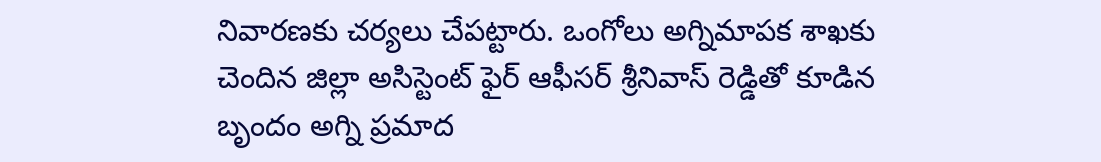నివారణకు చర్యలు చేపట్టారు. ఒంగోలు అగ్నిమాపక శాఖకు చెందిన జిల్లా అసిస్టెంట్ ఫైర్ ఆఫీసర్ శ్రీనివాస్ రెడ్డితో కూడిన బృందం అగ్ని ప్రమాద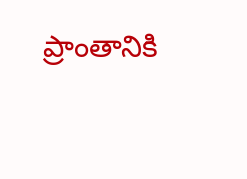ప్రాంతానికి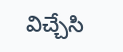విచ్చేసి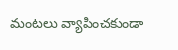మంటలు వ్యాపించకుండా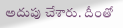అదుపు చేశారు. దీంతో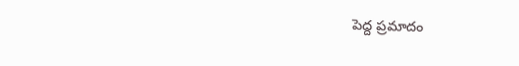పెద్ద ప్రమాదం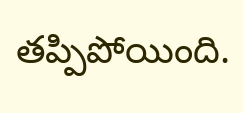తప్పిపోయింది.